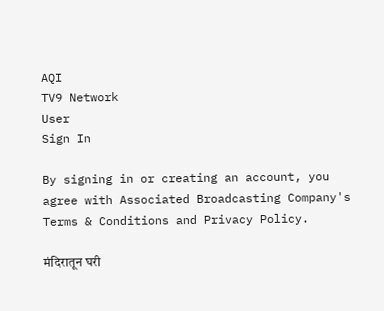AQI
TV9 Network
User
Sign In

By signing in or creating an account, you agree with Associated Broadcasting Company's Terms & Conditions and Privacy Policy.

मंदिरातून घरी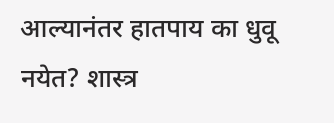आल्यानंतर हातपाय का धुवू नयेत? शास्त्र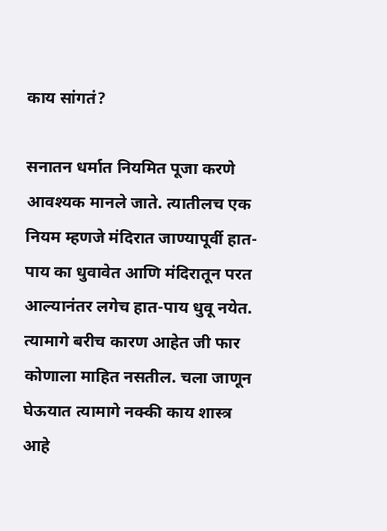काय सांगतं?

सनातन धर्मात नियमित पूजा करणे आवश्यक मानले जाते. त्यातीलच एक नियम म्हणजे मंदिरात जाण्यापूर्वी हात-पाय का धुवावेत आणि मंदिरातून परत आल्यानंतर लगेच हात-पाय धुवू नयेत. त्यामागे बरीच कारण आहेत जी फार कोणाला माहित नसतील. चला जाणून घेऊयात त्यामागे नक्की काय शास्त्र आहे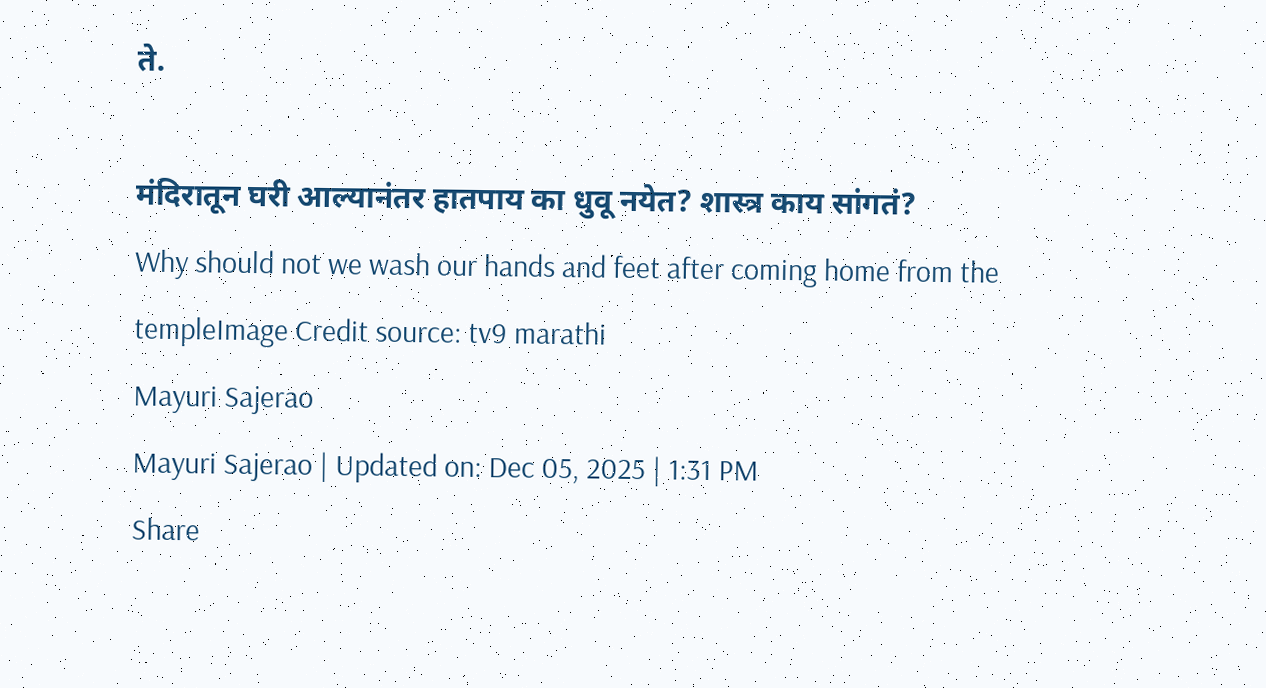ते.

मंदिरातून घरी आल्यानंतर हातपाय का धुवू नयेत? शास्त्र काय सांगतं?
Why should not we wash our hands and feet after coming home from the templeImage Credit source: tv9 marathi
Mayuri Sajerao
Mayuri Sajerao | Updated on: Dec 05, 2025 | 1:31 PM
Share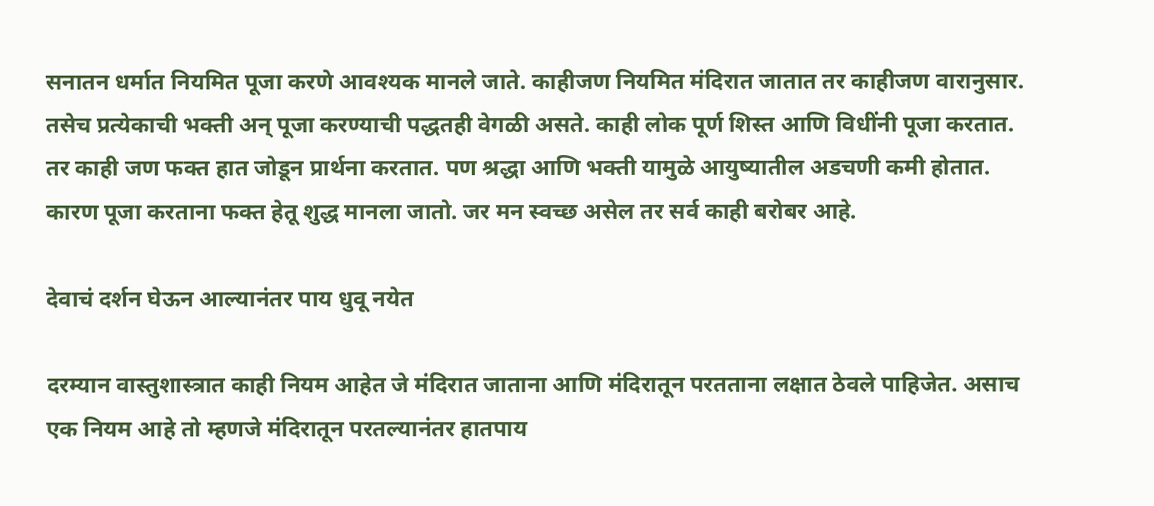सनातन धर्मात नियमित पूजा करणे आवश्यक मानले जाते. काहीजण नियमित मंदिरात जातात तर काहीजण वारानुसार. तसेच प्रत्येकाची भक्ती अन् पूजा करण्याची पद्धतही वेगळी असते. काही लोक पूर्ण शिस्त आणि विधींनी पूजा करतात. तर काही जण फक्त हात जोडून प्रार्थना करतात. पण श्रद्धा आणि भक्ती यामुळे आयुष्यातील अडचणी कमी होतात. कारण पूजा करताना फक्त हेतू शुद्ध मानला जातो. जर मन स्वच्छ असेल तर सर्व काही बरोबर आहे.

देवाचं दर्शन घेऊन आल्यानंतर पाय धुवू नयेत

दरम्यान वास्तुशास्त्रात काही नियम आहेत जे मंदिरात जाताना आणि मंदिरातून परतताना लक्षात ठेवले पाहिजेत. असाच एक नियम आहे तो म्हणजे मंदिरातून परतल्यानंतर हातपाय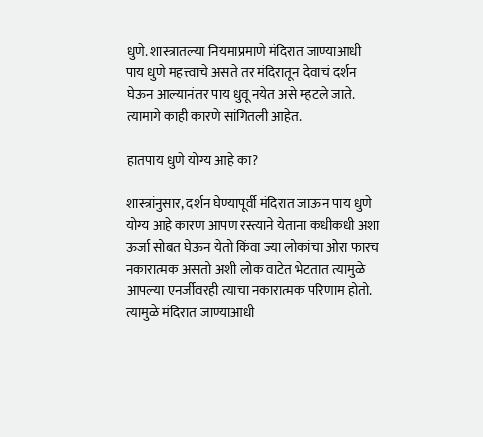धुणे. शास्त्रातल्या नियमाप्रमाणे मंदिरात जाण्याआधी पाय धुणे महत्त्वाचे असते तर मंदिरातून देवाचं दर्शन घेऊन आल्यानंतर पाय धुवू नयेत असे म्हटले जाते. त्यामागे काही कारणे सांगितली आहेत.

हातपाय धुणे योग्य आहे का?

शास्त्रांनुसार, दर्शन घेण्यापूर्वी मंदिरात जाऊन पाय धुणे योग्य आहे कारण आपण रस्त्याने येताना कधीकधी अशा ऊर्जा सोबत घेऊन येतो किंवा ज्या लोकांचा ओरा फारच नकारात्मक असतो अशी लोक वाटेत भेटतात त्यामुळे आपल्या एनर्जीवरही त्याचा नकारात्मक परिणाम होतो. त्यामुळे मंदिरात जाण्याआधी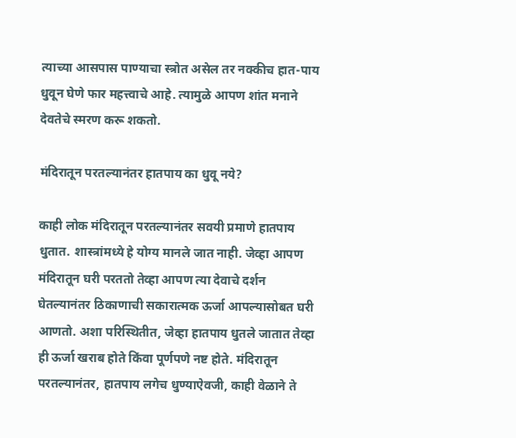त्याच्या आसपास पाण्याचा स्त्रोत असेल तर नक्कीच हात-पाय धुवून घेणे फार महत्त्वाचे आहे. त्यामुळे आपण शांत मनाने देवतेचे स्मरण करू शकतो.

मंदिरातून परतल्यानंतर हातपाय का धुवू नये?

काही लोक मंदिरातून परतल्यानंतर सवयी प्रमाणे हातपाय धुतात. शास्त्रांमध्ये हे योग्य मानले जात नाही. जेव्हा आपण मंदिरातून घरी परततो तेव्हा आपण त्या देवाचे दर्शन घेतल्यानंतर ठिकाणाची सकारात्मक ऊर्जा आपल्यासोबत घरी आणतो. अशा परिस्थितीत, जेव्हा हातपाय धुतले जातात तेव्हा ही ऊर्जा खराब होते किंवा पूर्णपणे नष्ट होते. मंदिरातून परतल्यानंतर, हातपाय लगेच धुण्याऐवजी, काही वेळाने ते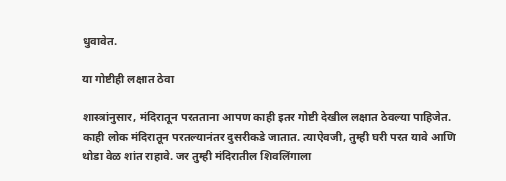धुवावेत.

या गोष्टीही लक्षात ठेवा

शास्त्रांनुसार, मंदिरातून परतताना आपण काही इतर गोष्टी देखील लक्षात ठेवल्या पाहिजेत. काही लोक मंदिरातून परतल्यानंतर दुसरीकडे जातात. त्याऐवजी, तुम्ही घरी परत यावे आणि थोडा वेळ शांत राहावे. जर तुम्ही मंदिरातील शिवलिंगाला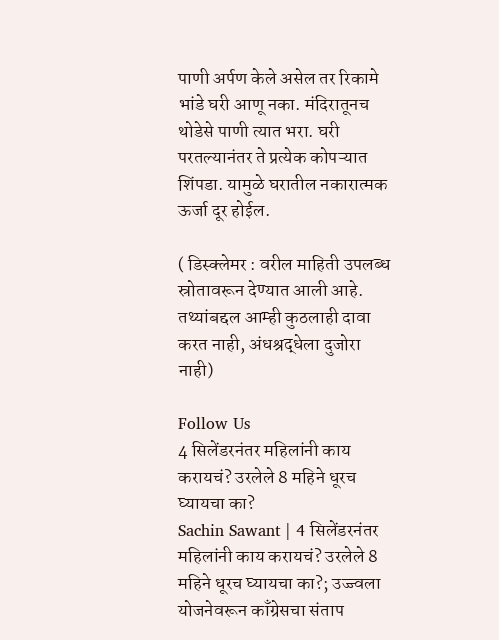पाणी अर्पण केले असेल तर रिकामे भांडे घरी आणू नका. मंदिरातूनच थोडेसे पाणी त्यात भरा. घरी परतल्यानंतर ते प्रत्येक कोपऱ्यात शिंपडा. यामुळे घरातील नकारात्मक ऊर्जा दूर होईल.

( डिस्क्लेमर : वरील माहिती उपलब्ध स्रोतावरून देण्यात आली आहे. तथ्यांबद्दल आम्ही कुठलाही दावा करत नाही, अंधश्रद्धेला दुजोरा नाही)

Follow Us
4 सिलेंडरनंतर महिलांनी काय करायचं? उरलेले 8 महिने धूरच घ्यायचा का?
Sachin Sawant | 4 सिलेंडरनंतर महिलांनी काय करायचं? उरलेले 8 महिने धूरच घ्यायचा का?; उज्ज्वला योजनेवरून काँग्रेसचा संताप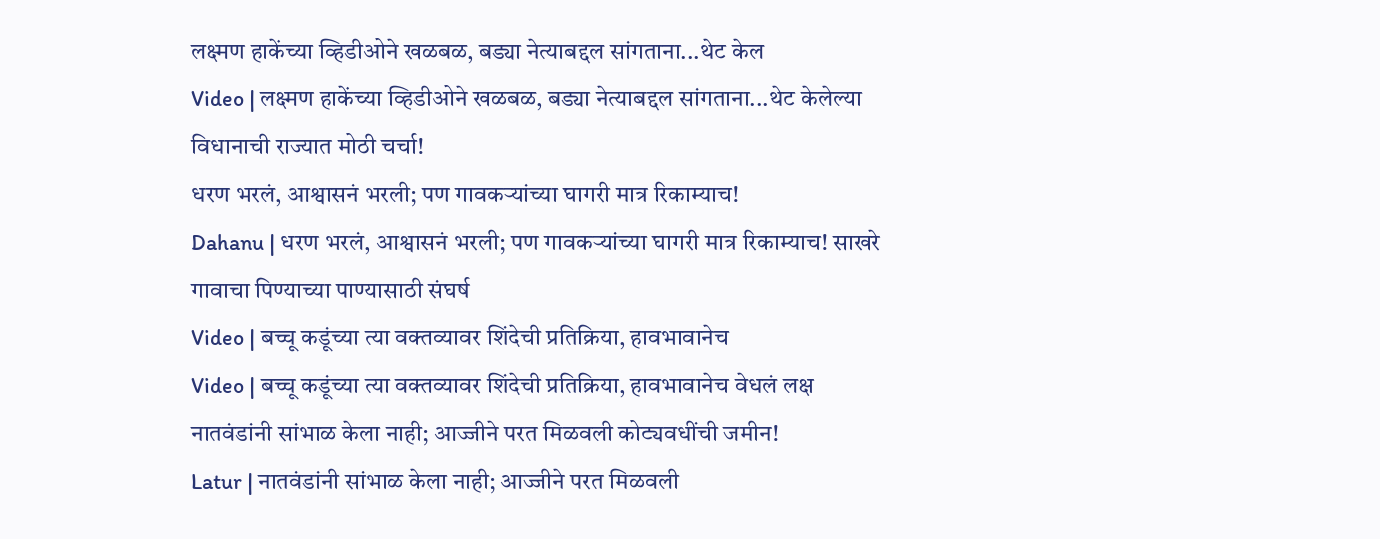लक्ष्मण हाकेंच्या व्हिडीओने खळबळ, बड्या नेत्याबद्दल सांगताना...थेट केल
Video | लक्ष्मण हाकेंच्या व्हिडीओने खळबळ, बड्या नेत्याबद्दल सांगताना...थेट केलेल्या विधानाची राज्यात मोठी चर्चा!
धरण भरलं, आश्वासनं भरली; पण गावकऱ्यांच्या घागरी मात्र रिकाम्याच!
Dahanu | धरण भरलं, आश्वासनं भरली; पण गावकऱ्यांच्या घागरी मात्र रिकाम्याच! साखरे गावाचा पिण्याच्या पाण्यासाठी संघर्ष
Video | बच्चू कडूंच्या त्या वक्तव्यावर शिंदेची प्रतिक्रिया, हावभावानेच
Video | बच्चू कडूंच्या त्या वक्तव्यावर शिंदेची प्रतिक्रिया, हावभावानेच वेधलं लक्ष
नातवंडांनी सांभाळ केला नाही; आज्जीने परत मिळवली कोट्यवधींची जमीन!
Latur | नातवंडांनी सांभाळ केला नाही; आज्जीने परत मिळवली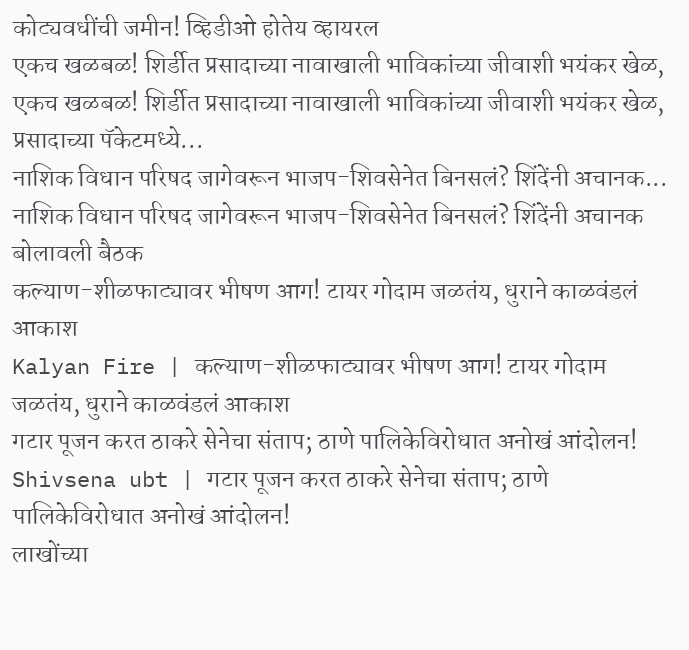कोट्यवधींची जमीन! व्हिडीओ होतेय व्हायरल
एकच खळबळ! शिर्डीत प्रसादाच्या नावाखाली भाविकांच्या जीवाशी भयंकर खेळ,
एकच खळबळ! शिर्डीत प्रसादाच्या नावाखाली भाविकांच्या जीवाशी भयंकर खेळ, प्रसादाच्या पॅकेटमध्ये...
नाशिक विधान परिषद जागेवरून भाजप-शिवसेनेत बिनसलं? शिंदेंनी अचानक...
नाशिक विधान परिषद जागेवरून भाजप-शिवसेनेत बिनसलं? शिंदेंनी अचानक बोलावली बैठक
कल्याण-शीळफाट्यावर भीषण आग! टायर गोदाम जळतंय, धुराने काळवंडलं आकाश
Kalyan Fire | कल्याण-शीळफाट्यावर भीषण आग! टायर गोदाम जळतंय, धुराने काळवंडलं आकाश
गटार पूजन करत ठाकरे सेनेचा संताप; ठाणे पालिकेविरोधात अनोखं आंदोलन!
Shivsena ubt | गटार पूजन करत ठाकरे सेनेचा संताप; ठाणे पालिकेविरोधात अनोखं आंदोलन!
लाखोंच्या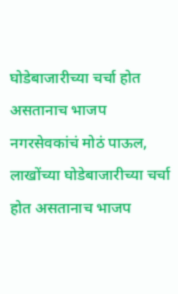घोडेबाजारीच्या चर्चा होत असतानाच भाजप नगरसेवकांचं मोठं पाऊल,
लाखोंच्या घोडेबाजारीच्या चर्चा होत असतानाच भाजप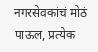नगरसेवकांचं मोठं पाऊल, प्रत्येक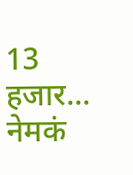13 हजार... नेमकं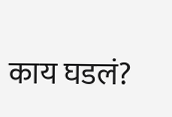काय घडलं?